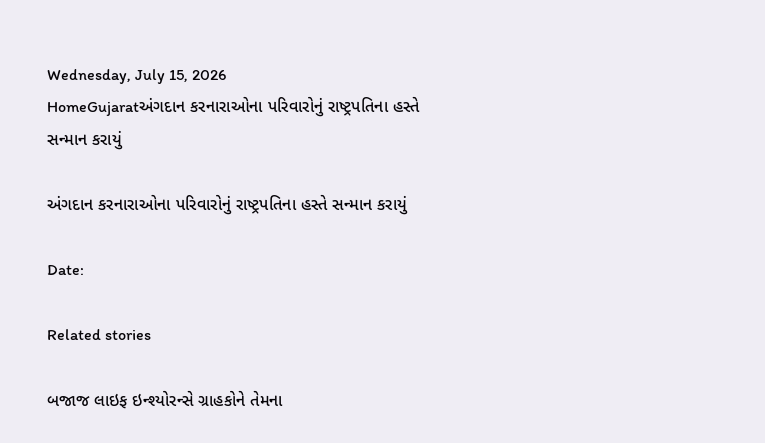Wednesday, July 15, 2026
HomeGujaratઅંગદાન કરનારાઓના પરિવારોનું રાષ્ટ્રપતિના હસ્તે સન્માન કરાયું

અંગદાન કરનારાઓના પરિવારોનું રાષ્ટ્રપતિના હસ્તે સન્માન કરાયું

Date:

Related stories

બજાજ લાઇફ ઇન્શ્યોરન્સે ગ્રાહકોને તેમના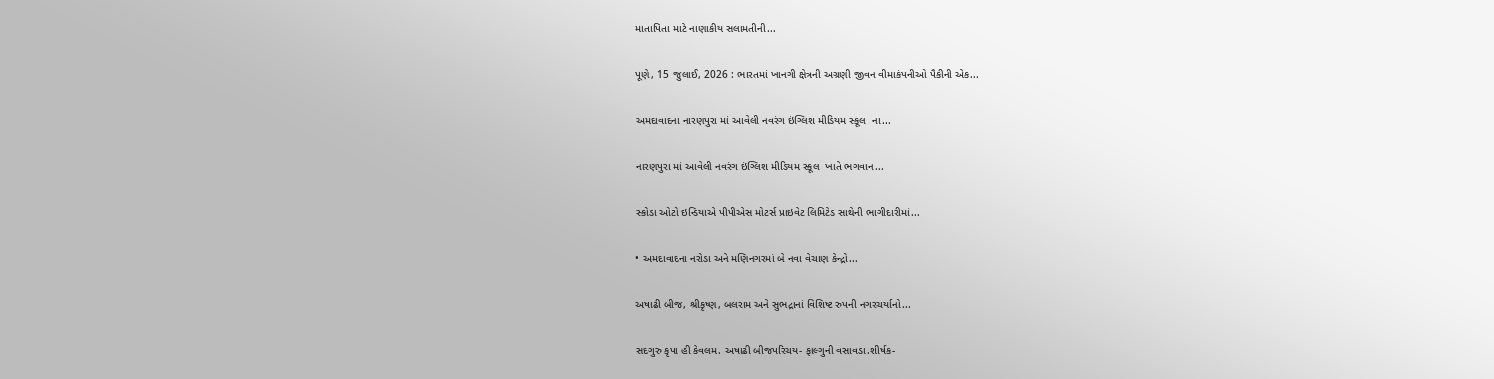માતાપિતા માટે નાણાકીય સલામતીની...

પૂણે, 15 જુલાઈ, 2026 : ભારતમાં ખાનગી ક્ષેત્રની અગ્રણી જીવન વીમાકંપનીઓ પૈકીની એક...

અમદાવાદના નારણપુરા માં આવેલી નવરંગ ઇંગ્લિશ મીડિયમ સ્કૂલ  ના...

નારણપુરા માં આવેલી નવરંગ ઇંગ્લિશ મીડિયમ સ્કૂલ  ખાતે ભગવાન...

સ્કોડા ઓટો ઇન્ડિયાએ પીપીએસ મોટર્સ પ્રાઇવેટ લિમિટેડ સાથેની ભાગીદારીમાં...

• અમદાવાદના નરોડા અને મણિનગરમાં બે નવા વેચાણ કેન્દ્રો...

અષાઢી બીજ, શ્રીકૃષ્ણ, બલરામ અને સુભદ્રાનાં વિશિષ્ટ રુપની નગરચર્યાનો...

સદગુરુ કૃપા હી કેવલમ. અષાઢી બીજપરિચય- ફાલ્ગુની વસાવડા.શીર્ષક-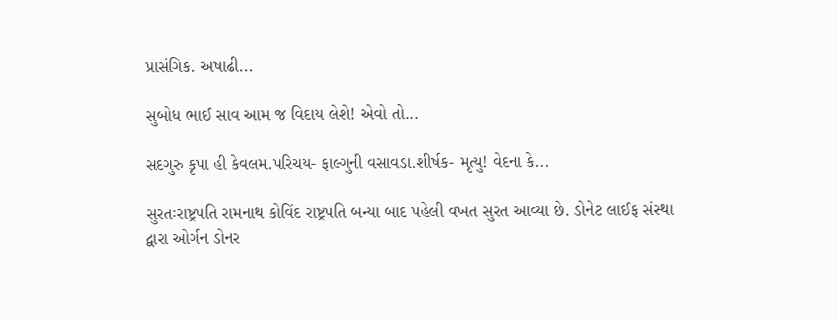પ્રાસંગિક. અષાઢી...

સુબોધ ભાઈ સાવ આમ જ વિદાય લેશે! એવો તો...

સદગુરુ કૃપા હી કેવલમ.પરિચય- ફાલ્ગુની વસાવડા.શીર્ષક- મૃત્યુ! વેદના કે...

સુરતઃરાષ્ટ્રપતિ રામનાથ કોવિંદ રાષ્ટ્રપતિ બન્યા બાદ પહેલી વખત સુરત આવ્યા છે. ડોનેટ લાઈફ સંસ્થા દ્વારા ઓર્ગન ડોનર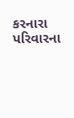કરનારા પરિવારના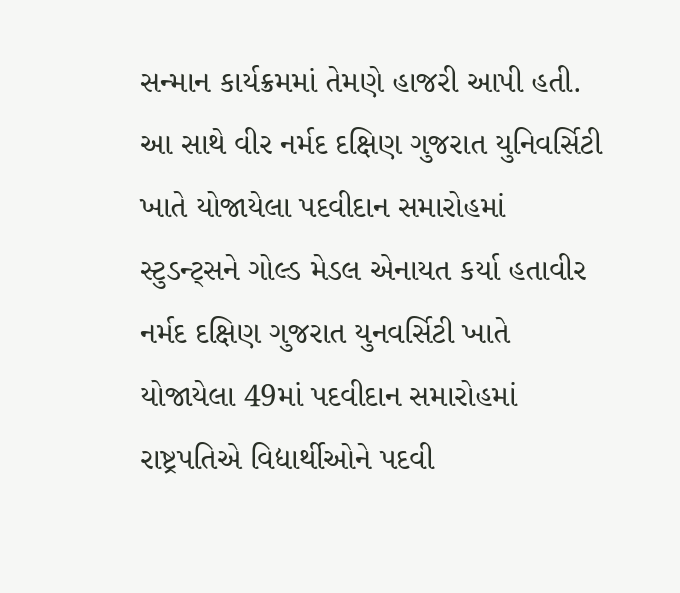સન્માન કાર્યક્રમમાં તેમણે હાજરી આપી હતી. આ સાથે વીર નર્મદ દક્ષિણ ગુજરાત યુનિવર્સિટી ખાતે યોજાયેલા પદવીદાન સમારોહમાં સ્ટુડન્ટ્સને ગોલ્ડ મેડલ એનાયત કર્યા હતાવીર નર્મદ દક્ષિણ ગુજરાત યુનવર્સિટી ખાતે યોજાયેલા 49માં પદવીદાન સમારોહમાં રાષ્ટ્રપતિએ વિદ્યાર્થીઓને પદવી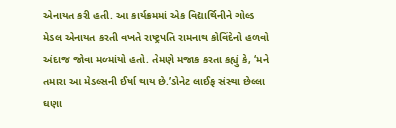એનાયત કરી હતી. આ કાર્યક્રમમાં એક વિદ્યાર્થિનીને ગોલ્ડ મેડલ એનાયત કરતી વખતે રાષ્ટ્રપતિ રામનાથ કોવિંદેનો હળવો અંદાજ જોવા મળ્માંયો હતો. તેમણે મજાક કરતા કહ્યું કે, ‘મને તમારા આ મેડલ્સની ઈર્ષા થાય છે.’ડોનેટ લાઈફ સંસ્થા છેલ્લા ઘણા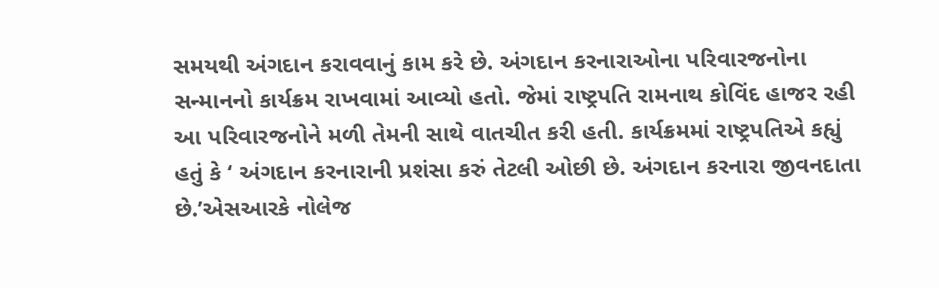સમયથી અંગદાન કરાવવાનું કામ કરે છે. અંગદાન કરનારાઓના પરિવારજનોના સન્માનનો કાર્યક્રમ રાખવામાં આવ્યો હતો. જેમાં રાષ્ટ્રપતિ રામનાથ કોવિંદ હાજર રહી આ પરિવારજનોને મળી તેમની સાથે વાતચીત કરી હતી. કાર્યક્રમમાં રાષ્ટ્રપતિએ કહ્યું હતું કે ‘ અંગદાન કરનારાની પ્રશંસા કરું તેટલી ઓછી છે. અંગદાન કરનારા જીવનદાતા છે.’એસઆરકે નોલેજ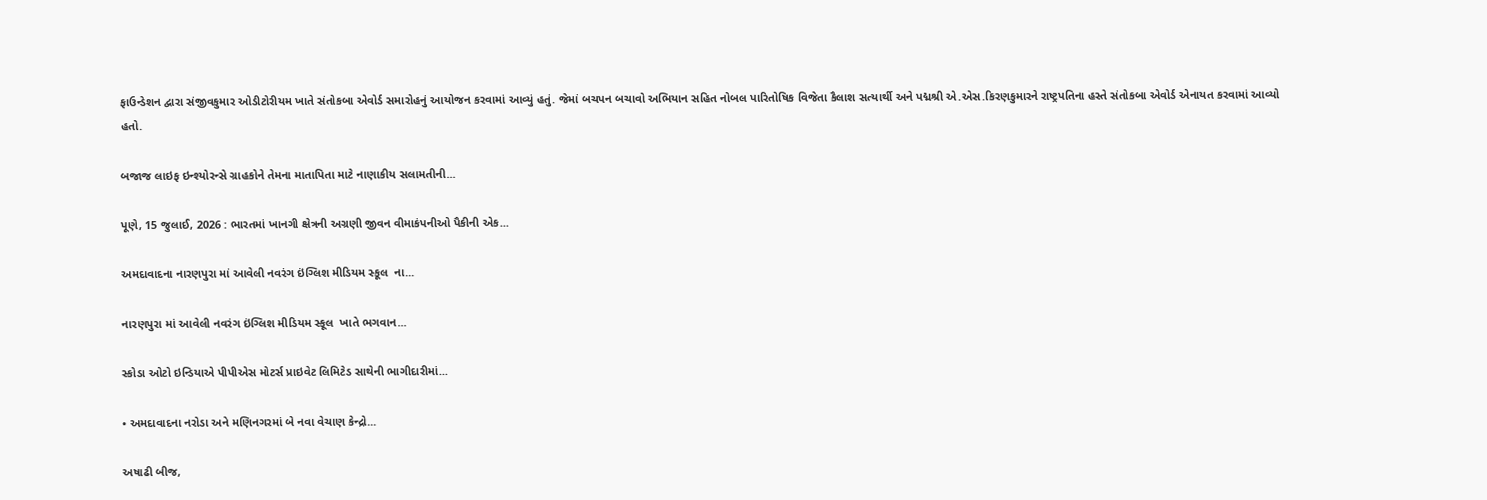ફાઉન્ડેશન દ્વારા સંજીવકુમાર ઓડીટોરીયમ ખાતે સંતોકબા એવોર્ડ સમારોહનું આયોજન કરવામાં આવ્યું હતું. જેમાં બચપન બચાવો અભિયાન સહિત નોબલ પારિતોષિક વિજેતા કૈલાશ સત્યાર્થી અને પદ્મશ્રી એ.એસ.કિરણકુમારને રાષ્ટ્રપતિના હસ્તે સંતોકબા એવોર્ડ એનાયત કરવામાં આવ્યો હતો.

બજાજ લાઇફ ઇન્શ્યોરન્સે ગ્રાહકોને તેમના માતાપિતા માટે નાણાકીય સલામતીની...

પૂણે, 15 જુલાઈ, 2026 : ભારતમાં ખાનગી ક્ષેત્રની અગ્રણી જીવન વીમાકંપનીઓ પૈકીની એક...

અમદાવાદના નારણપુરા માં આવેલી નવરંગ ઇંગ્લિશ મીડિયમ સ્કૂલ  ના...

નારણપુરા માં આવેલી નવરંગ ઇંગ્લિશ મીડિયમ સ્કૂલ  ખાતે ભગવાન...

સ્કોડા ઓટો ઇન્ડિયાએ પીપીએસ મોટર્સ પ્રાઇવેટ લિમિટેડ સાથેની ભાગીદારીમાં...

• અમદાવાદના નરોડા અને મણિનગરમાં બે નવા વેચાણ કેન્દ્રો...

અષાઢી બીજ,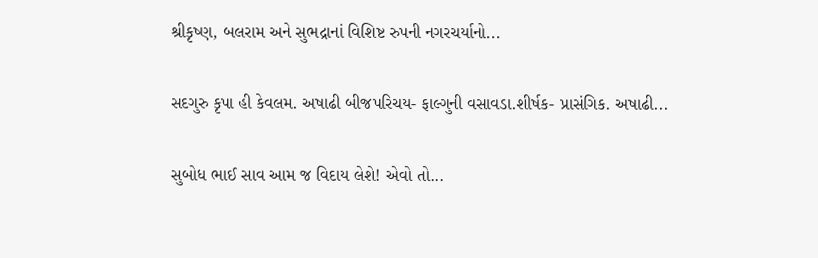શ્રીકૃષ્ણ, બલરામ અને સુભદ્રાનાં વિશિષ્ટ રુપની નગરચર્યાનો...

સદગુરુ કૃપા હી કેવલમ. અષાઢી બીજપરિચય- ફાલ્ગુની વસાવડા.શીર્ષક- પ્રાસંગિક. અષાઢી...

સુબોધ ભાઈ સાવ આમ જ વિદાય લેશે! એવો તો...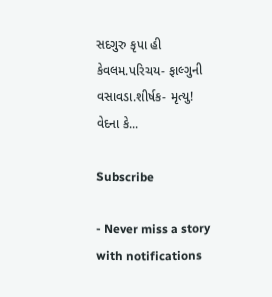સદગુરુ કૃપા હી કેવલમ.પરિચય- ફાલ્ગુની વસાવડા.શીર્ષક- મૃત્યુ! વેદના કે...

Subscribe

- Never miss a story with notifications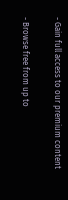- Gain full access to our premium content

- Browse free from up to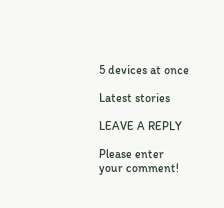5 devices at once

Latest stories

LEAVE A REPLY

Please enter your comment!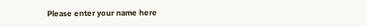Please enter your name here